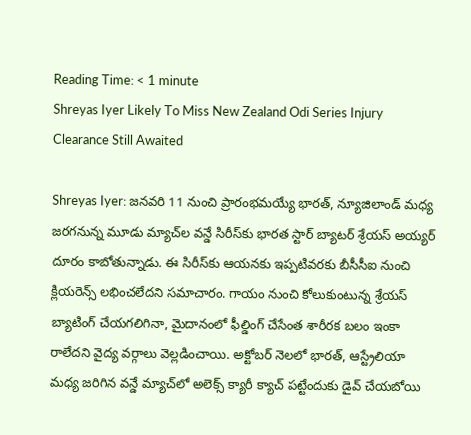Reading Time: < 1 minute
Shreyas Iyer Likely To Miss New Zealand Odi Series Injury Clearance Still Awaited

Shreyas Iyer: జనవరి 11 నుంచి ప్రారంభమయ్యే భారత్, న్యూజిలాండ్ మధ్య జరగనున్న మూడు మ్యాచ్‌ల వన్డే సిరీస్‌కు భారత స్టార్ బ్యాటర్ శ్రేయస్ అయ్యర్ దూరం కాబోతున్నాడు. ఈ సిరీస్‌కు ఆయనకు ఇప్పటివరకు బీసీసీఐ నుంచి క్లియరెన్స్ లభించలేదని సమాచారం. గాయం నుంచి కోలుకుంటున్న శ్రేయస్ బ్యాటింగ్ చేయగలిగినా, మైదానంలో ఫీల్డింగ్ చేసేంత శారీరక బలం ఇంకా రాలేదని వైద్య వర్గాలు వెల్లడించాయి. అక్టోబర్‌ నెలలో భారత్, ఆస్ట్రేలియా మధ్య జరిగిన వన్డే మ్యాచ్‌లో అలెక్స్ క్యారీ క్యాచ్ పట్టేందుకు డైవ్ చేయబోయి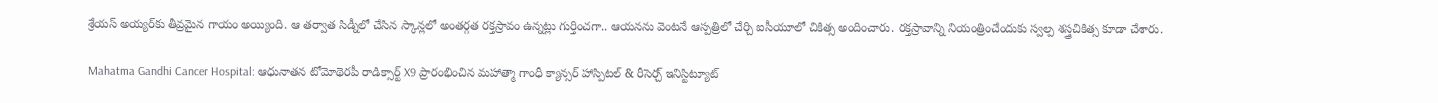శ్రేయస్ అయ్యర్‌కు తీవ్రమైన గాయం అయ్యింది. ఆ తర్వాత సిడ్నీలో చేసిన స్కాన్లలో అంతర్గత రక్తస్రావం ఉన్నట్లు గుర్తించగా.. ఆయనను వెంటనే ఆస్పత్రిలో చేర్చి ఐసీయూలో చికిత్స అందించారు. రక్తస్రావాన్ని నియంత్రించేందుకు స్వల్ప శస్త్రచికిత్స కూడా చేశారు.

Mahatma Gandhi Cancer Hospital: ఆధునాతన టోమోథెరపీ రాడిక్సార్ట్ X9 ప్రారంభించిన మహాత్మా గాంధీ క్యాన్సర్ హాస్పిటల్ & రీసెర్చ్ ఇనిస్టిట్యూట్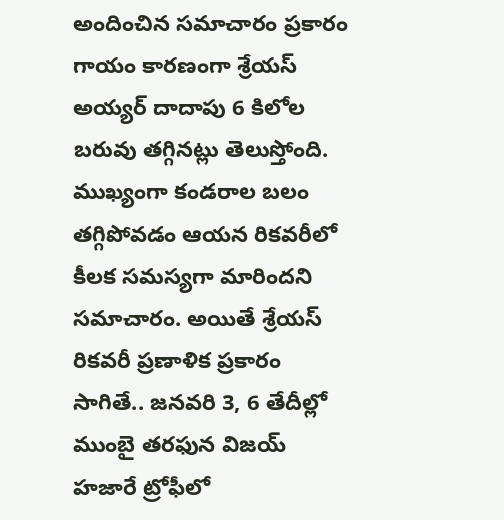అందించిన సమాచారం ప్రకారం గాయం కారణంగా శ్రేయస్ అయ్యర్ దాదాపు 6 కిలోల బరువు తగ్గినట్లు తెలుస్తోంది. ముఖ్యంగా కండరాల బలం తగ్గిపోవడం ఆయన రికవరీలో కీలక సమస్యగా మారిందని సమాచారం. అయితే శ్రేయస్ రికవరీ ప్రణాళిక ప్రకారం సాగితే.. జనవరి 3, 6 తేదీల్లో ముంబై తరఫున విజయ్ హజారే ట్రోఫీలో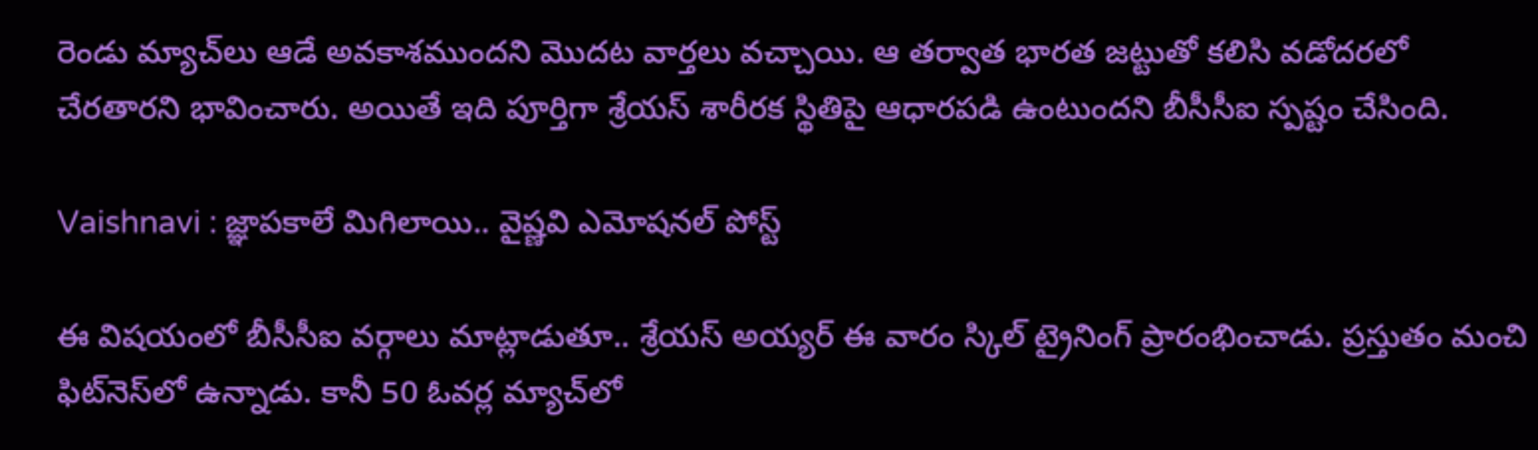రెండు మ్యాచ్‌లు ఆడే అవకాశముందని మొదట వార్తలు వచ్చాయి. ఆ తర్వాత భారత జట్టుతో కలిసి వడోదరలో చేరతారని భావించారు. అయితే ఇది పూర్తిగా శ్రేయస్ శారీరక స్థితిపై ఆధారపడి ఉంటుందని బీసీసీఐ స్పష్టం చేసింది.

Vaishnavi : జ్ఞాపకాలే మిగిలాయి.. వైష్ణవి ఎమోషనల్ పోస్ట్

ఈ విషయంలో బీసీసీఐ వర్గాలు మాట్లాడుతూ.. శ్రేయస్ అయ్యర్ ఈ వారం స్కిల్ ట్రైనింగ్ ప్రారంభించాడు. ప్రస్తుతం మంచి ఫిట్‌నెస్‌లో ఉన్నాడు. కానీ 50 ఓవర్ల మ్యాచ్‌లో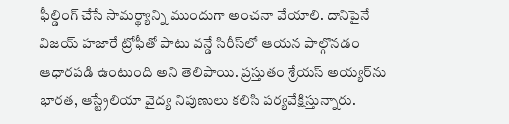ఫీల్డింగ్ చేసే సామర్థ్యాన్ని ముందుగా అంచనా వేయాలి. దానిపైనే విజయ్ హజారే ట్రోఫీతో పాటు వన్డే సిరీస్‌లో ఆయన పాల్గొనడం ఆధారపడి ఉంటుంది అని తెలిపాయి. ప్రస్తుతం శ్రేయస్ అయ్యర్‌ను భారత, ఆస్ట్రేలియా వైద్య నిపుణులు కలిసి పర్యవేక్షిస్తున్నారు.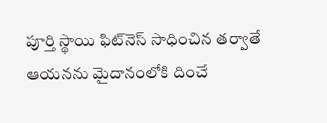పూర్తి స్థాయి ఫిట్‌నెస్ సాధించిన తర్వాతే ఆయనను మైదానంలోకి దించే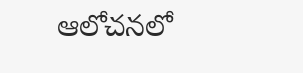ఆలోచనలో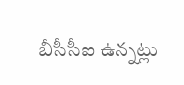బీసీసీఐ ఉన్నట్లు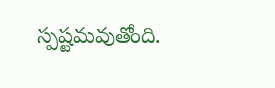స్పష్టమవుతోంది.